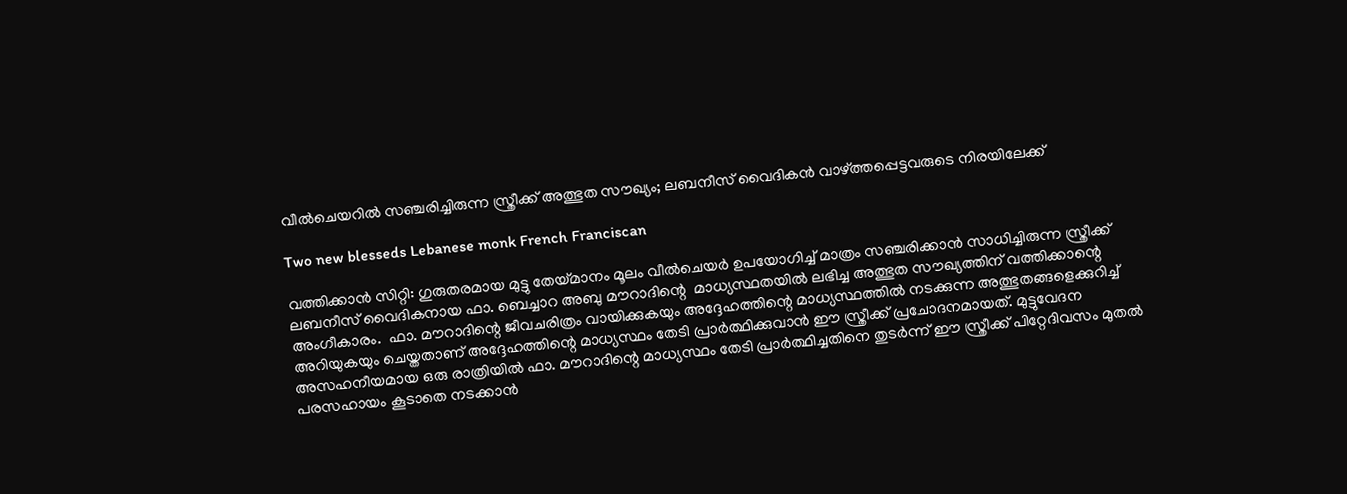വീല്‍ചെയറില്‍ സഞ്ചരിച്ചിരുന്ന സ്ത്രീക്ക് അത്ഭുത സൗഖ്യം; ലബനീസ് വൈദികന്‍ വാഴ്ത്തപ്പെട്ടവരുടെ നിരയിലേക്ക്

Two new blesseds Lebanese monk French Franciscan

വത്തിക്കാന്‍ സിറ്റി: ഗുരുതരമായ മുട്ടു തേയ്മാനം മൂലം വീല്‍ചെയര്‍ ഉപയോഗിച്ച് മാത്രം സഞ്ചരിക്കാന്‍ സാധിച്ചിരുന്ന സ്ത്രീക്ക് ലബനീസ് വൈദികനായ ഫാ. ബെച്ചാറ അബു മൗറാദിന്റെ  മാധ്യസ്ഥതയില്‍ ലഭിച്ച അത്ഭുത സൗഖ്യത്തിന് വത്തിക്കാന്റെ അംഗീകാരം.  ഫാ. മൗറാദിന്റെ ജീവചരിത്രം വായിക്കുകയും അദ്ദേഹത്തിന്റെ മാധ്യസ്ഥത്തില്‍ നടക്കുന്ന അത്ഭുതങ്ങളെക്കുറിച്ച് അറിയുകയും ചെയ്തതാണ് അദ്ദേഹത്തിന്റെ മാധ്യസ്ഥം തേടി പ്രാര്‍ത്ഥിക്കുവാന്‍ ഈ സ്ത്രീക്ക് പ്രചോദനമായത്. മുട്ടുവേദന അസഹനീയമായ ഒരു രാത്രിയില്‍ ഫാ. മൗറാദിന്റെ മാധ്യസ്ഥം തേടി പ്രാര്‍ത്ഥിച്ചതിനെ തുടര്‍ന്ന് ഈ സ്ത്രീക്ക് പിറ്റേദിവസം മുതല്‍   പരസഹായം കൂടാതെ നടക്കാന്‍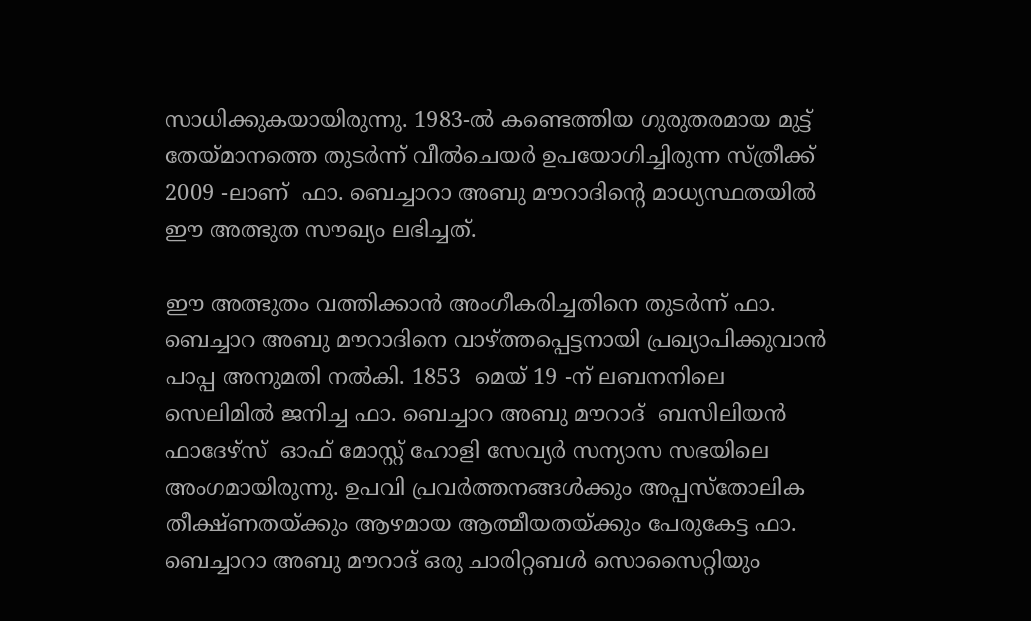സാധിക്കുകയായിരുന്നു. 1983-ല്‍ കണ്ടെത്തിയ ഗുരുതരമായ മുട്ട് തേയ്മാനത്തെ തുടര്‍ന്ന് വീല്‍ചെയര്‍ ഉപയോഗിച്ചിരുന്ന സ്ത്രീക്ക് 2009 -ലാണ്  ഫാ. ബെച്ചാറാ അബു മൗറാദിന്റെ മാധ്യസ്ഥതയില്‍ ഈ അത്ഭുത സൗഖ്യം ലഭിച്ചത്.

ഈ അത്ഭുതം വത്തിക്കാന്‍ അംഗീകരിച്ചതിനെ തുടര്‍ന്ന് ഫാ.  ബെച്ചാറ അബു മൗറാദിനെ വാഴ്ത്തപ്പെട്ടനായി പ്രഖ്യാപിക്കുവാന്‍ പാപ്പ അനുമതി നല്‍കി. 1853  മെയ് 19 -ന് ലബനനിലെ സെലിമില്‍ ജനിച്ച ഫാ. ബെച്ചാറ അബു മൗറാദ്  ബസിലിയന്‍ ഫാദേഴ്‌സ്  ഓഫ് മോസ്റ്റ് ഹോളി സേവ്യര്‍ സന്യാസ സഭയിലെ അംഗമായിരുന്നു. ഉപവി പ്രവര്‍ത്തനങ്ങള്‍ക്കും അപ്പസ്‌തോലിക തീക്ഷ്ണതയ്ക്കും ആഴമായ ആത്മീയതയ്ക്കും പേരുകേട്ട ഫാ. ബെച്ചാറാ അബു മൗറാദ് ഒരു ചാരിറ്റബള്‍ സൊസൈറ്റിയും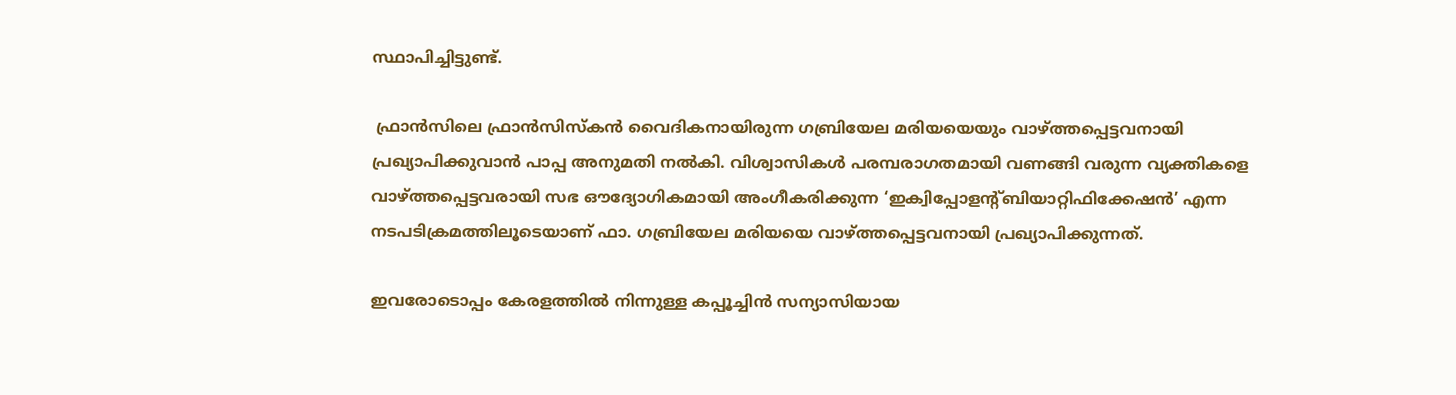സ്ഥാപിച്ചിട്ടുണ്ട്.

 ഫ്രാന്‍സിലെ ഫ്രാന്‍സിസ്‌കന്‍ വൈദികനായിരുന്ന ഗബ്രിയേല മരിയയെയും വാഴ്ത്തപ്പെട്ടവനായി പ്രഖ്യാപിക്കുവാന്‍ പാപ്പ അനുമതി നല്‍കി. വിശ്വാസികള്‍ പരമ്പരാഗതമായി വണങ്ങി വരുന്ന വ്യക്തികളെ വാഴ്ത്തപ്പെട്ടവരായി സഭ ഔദ്യോഗികമായി അംഗീകരിക്കുന്ന ‘ഇക്വിപ്പോളന്റ്ബിയാറ്റിഫിക്കേഷന്‍’ എന്ന നടപടിക്രമത്തിലൂടെയാണ് ഫാ. ഗബ്രിയേല മരിയയെ വാഴ്ത്തപ്പെട്ടവനായി പ്രഖ്യാപിക്കുന്നത്.

ഇവരോടൊപ്പം കേരളത്തില്‍ നിന്നുള്ള കപ്പൂച്ചിന്‍ സന്യാസിയായ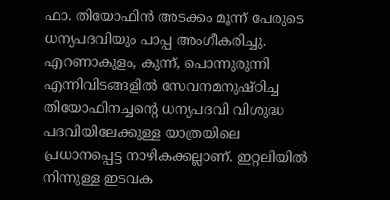ഫാ. തിയോഫിന്‍ അടക്കം മൂന്ന് പേരുടെ ധന്യപദവിയും പാപ്പ അംഗീകരിച്ചു. എറണാകുളം, കുന്ന്, പൊന്നുരുന്നി എന്നിവിടങ്ങളില്‍ സേവനമനുഷ്ഠിച്ച തിയോഫിനച്ചന്റെ ധന്യപദവി വിശുദ്ധ പദവിയിലേക്കുള്ള യാത്രയിലെ പ്രധാനപ്പെട്ട നാഴികക്കല്ലാണ്. ഇറ്റലിയില്‍ നിന്നുള്ള ഇടവക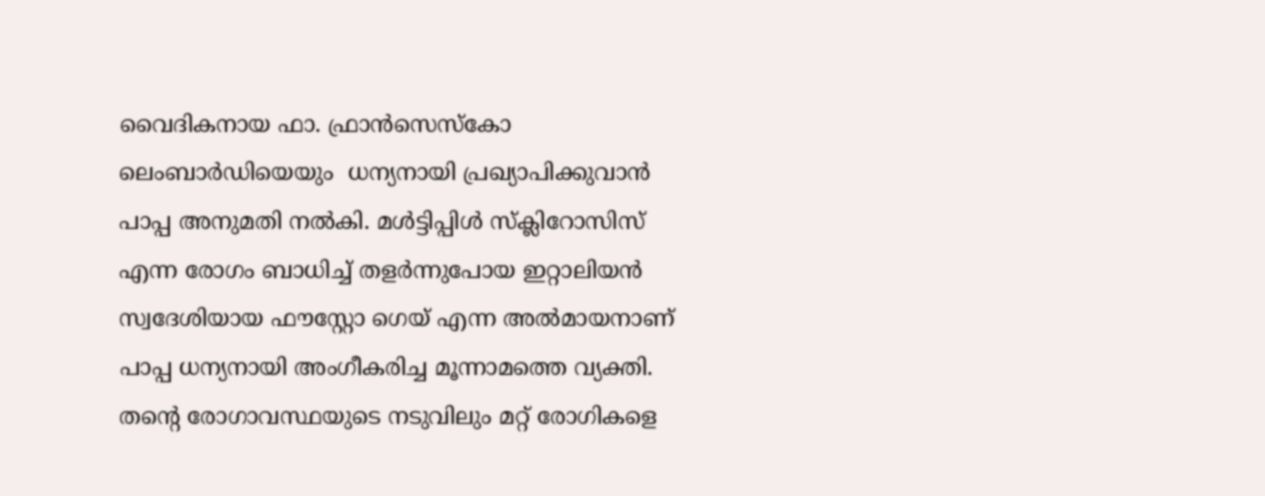വൈദികനായ ഫാ. ഫ്രാന്‍സെസ്‌കോ ലെംബാര്‍ഡിയെയും  ധന്യനായി പ്രഖ്യാപിക്കുവാന്‍ പാപ്പ അനുമതി നല്‍കി. മള്‍ട്ടിപ്പിള്‍ സ്‌ക്ലിറോസിസ് എന്ന രോഗം ബാധിച്ച് തളര്‍ന്നുപോയ ഇറ്റാലിയന്‍ സ്വദേശിയായ ഫൗസ്റ്റോ ഗെയ് എന്ന അല്‍മായനാണ് പാപ്പ ധന്യനായി അംഗീകരിച്ച മൂന്നാമത്തെ വ്യക്തി.  തന്റെ രോഗാവസ്ഥയുടെ നടുവിലും മറ്റ് രോഗികളെ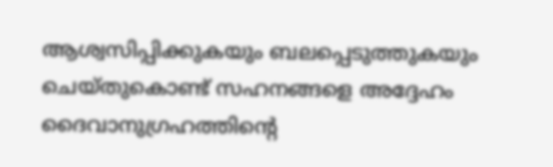ആശ്വസിപ്പിക്കുകയും ബലപ്പെടുത്തുകയും ചെയ്തുകൊണ്ട് സഹനങ്ങളെ അദ്ദേഹം ദൈവാനുഗ്രഹത്തിന്റെ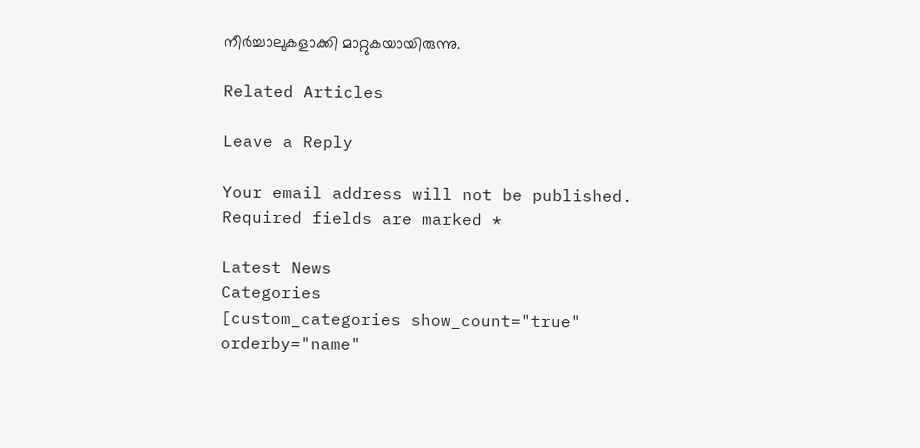നീര്‍ച്ചാലുകളാക്കി മാറ്റുകയായിരുന്നു.

Related Articles

Leave a Reply

Your email address will not be published. Required fields are marked *

Latest News
Categories
[custom_categories show_count="true" orderby="name"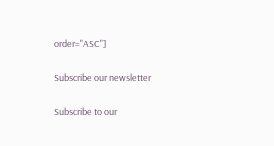order="ASC"]

Subscribe our newsletter

Subscribe to our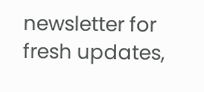newsletter for fresh updates,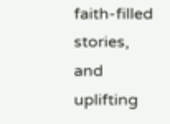faith-filled stories, and uplifting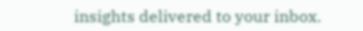insights delivered to your inbox.